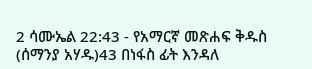2 ሳሙኤል 22:43 - የአማርኛ መጽሐፍ ቅዱስ (ሰማንያ አሃዱ)43 በነፋስ ፊት እንዳለ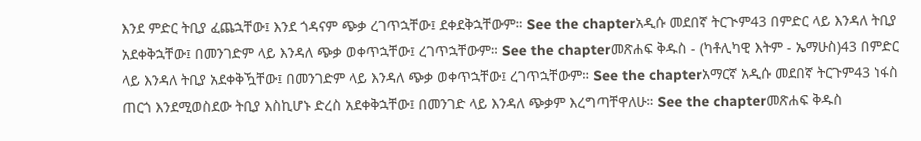እንደ ምድር ትቢያ ፈጨኋቸው፤ እንደ ጎዳናም ጭቃ ረገጥኋቸው፤ ደቀደቅኋቸውም። See the chapterአዲሱ መደበኛ ትርጒም43 በምድር ላይ እንዳለ ትቢያ አደቀቅኋቸው፤ በመንገድም ላይ እንዳለ ጭቃ ወቀጥኋቸው፤ ረገጥኋቸውም። See the chapterመጽሐፍ ቅዱስ - (ካቶሊካዊ እትም - ኤማሁስ)43 በምድር ላይ እንዳለ ትቢያ አደቀቅዃቸው፤ በመንገድም ላይ እንዳለ ጭቃ ወቀጥኋቸው፤ ረገጥኋቸውም። See the chapterአማርኛ አዲሱ መደበኛ ትርጉም43 ነፋስ ጠርጎ እንደሚወስደው ትቢያ እስኪሆኑ ድረስ አደቀቅኋቸው፤ በመንገድ ላይ እንዳለ ጭቃም እረግጣቸዋለሁ። See the chapterመጽሐፍ ቅዱስ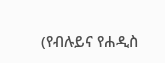(የብሉይና የሐዲስ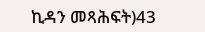ኪዳን መጻሕፍት)43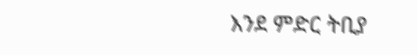እንደ ምድር ትቢያ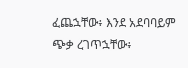ፈጨኋቸው፥ እንደ አደባባይም ጭቃ ረገጥኋቸው፥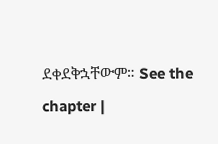ደቀደቅኋቸውም። See the chapter |